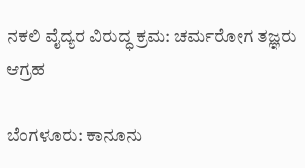ನಕಲಿ ವೈದ್ಯರ ವಿರುದ್ಧ ಕ್ರಮ: ಚರ್ಮರೋಗ ತಜ್ಞರು ಆಗ್ರಹ

ಬೆಂಗಳೂರು: ಕಾನೂನು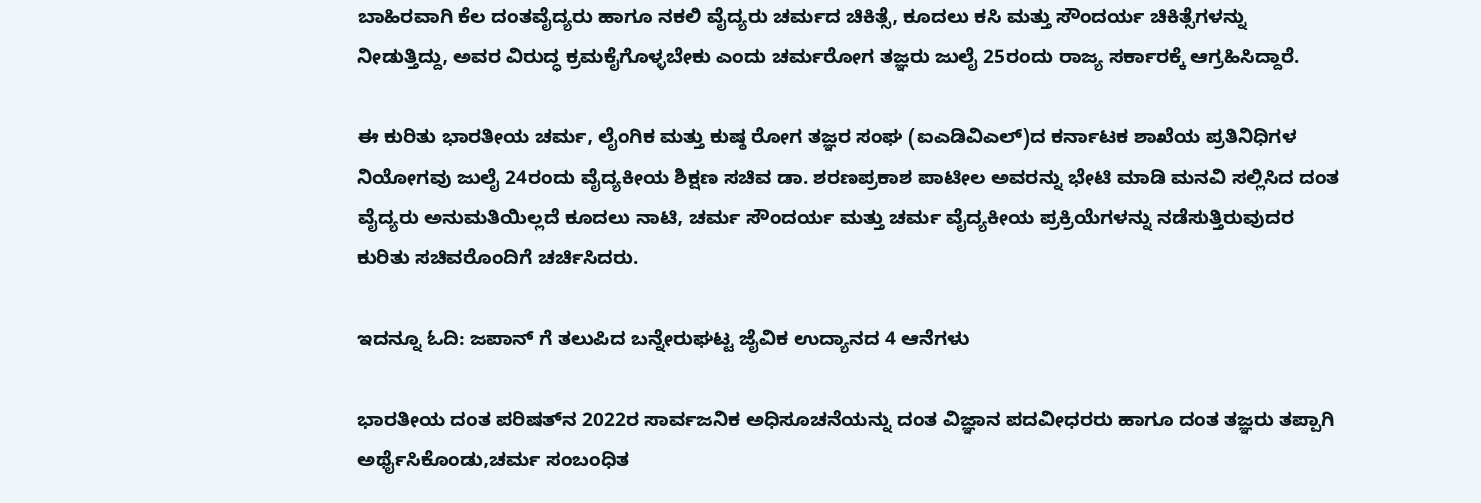ಬಾಹಿರವಾಗಿ ಕೆಲ ದಂತವೈದ್ಯರು ಹಾಗೂ ನಕಲಿ ವೈದ್ಯರು ಚರ್ಮದ ಚಿಕಿತ್ಸೆ, ಕೂದಲು ಕಸಿ ಮತ್ತು ಸೌಂದರ್ಯ ಚಿಕಿತ್ಸೆಗಳನ್ನು ನೀಡುತ್ತಿದ್ದು, ಅವರ ವಿರುದ್ಧ ಕ್ರಮಕೈಗೊಳ್ಳಬೇಕು ಎಂದು ಚರ್ಮರೋಗ ತಜ್ಞರು ಜುಲೈ 25ರಂದು ರಾಜ್ಯ ಸರ್ಕಾರಕ್ಕೆ ಆಗ್ರಹಿಸಿದ್ದಾರೆ.

ಈ ಕುರಿತು ಭಾರತೀಯ ಚರ್ಮ, ಲೈಂಗಿಕ ಮತ್ತು ಕುಷ್ಠ ರೋಗ ತಜ್ಞರ ಸಂಘ (ಐಎಡಿವಿಎಲ್)ದ ಕರ್ನಾಟಕ ಶಾಖೆಯ ಪ್ರತಿನಿಧಿಗಳ ನಿಯೋಗವು ಜುಲೈ 24ರಂದು ವೈದ್ಯಕೀಯ ಶಿಕ್ಷಣ ಸಚಿವ ಡಾ. ಶರಣಪ್ರಕಾಶ ಪಾಟೀಲ ಅವರನ್ನು ಭೇಟಿ ಮಾಡಿ ಮನವಿ ಸಲ್ಲಿಸಿದ ದಂತ ವೈದ್ಯರು ಅನುಮತಿಯಿಲ್ಲದೆ ಕೂದಲು ನಾಟಿ, ಚರ್ಮ ಸೌಂದರ್ಯ ಮತ್ತು ಚರ್ಮ ವೈದ್ಯಕೀಯ ಪ್ರಕ್ರಿಯೆಗಳನ್ನು ನಡೆಸುತ್ತಿರುವುದರ ಕುರಿತು ಸಚಿವರೊಂದಿಗೆ ಚರ್ಚಿಸಿದರು.

ಇದನ್ನೂ ಓದಿ: ಜಪಾನ್‌ ಗೆ ತಲುಪಿದ ಬನ್ನೇರುಘಟ್ಟ ಜೈವಿಕ ಉದ್ಯಾನದ 4 ಆನೆಗಳು

ಭಾರತೀಯ ದಂತ ಪರಿಷತ್‌ನ 2022ರ ಸಾರ್ವಜನಿಕ ಅಧಿಸೂಚನೆಯನ್ನು ದಂತ ವಿಜ್ಞಾನ ಪದವೀಧರರು ಹಾಗೂ ದಂತ ತಜ್ಞರು ತಪ್ಪಾಗಿ ಅರ್ಥೈಸಿಕೊಂಡು,ಚರ್ಮ ಸಂಬಂಧಿತ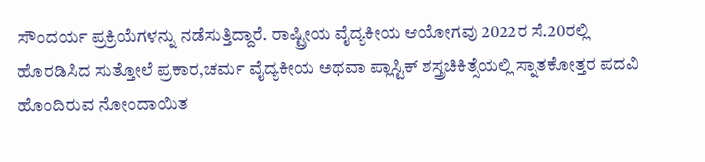ಸೌಂದರ್ಯ ಪ್ರಕ್ರಿಯೆಗಳನ್ನು ನಡೆಸುತ್ತಿದ್ದಾರೆ. ರಾಷ್ಟ್ರೀಯ ವೈದ್ಯಕೀಯ ಆಯೋಗವು 2022ರ ಸೆ.20ರಲ್ಲಿ ಹೊರಡಿಸಿದ ಸುತ್ತೋಲೆ ಪ್ರಕಾರ,ಚರ್ಮ ವೈದ್ಯಕೀಯ ಅಥವಾ ಪ್ಲಾಸ್ಟಿಕ್ ಶಸ್ತ್ರಚಿಕಿತ್ಸೆಯಲ್ಲಿ ಸ್ನಾತಕೋತ್ತರ ಪದವಿ ಹೊಂದಿರುವ ನೋಂದಾಯಿತ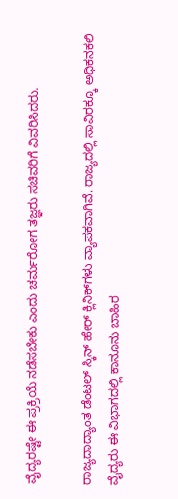ವೈದ್ಯರಷ್ಟೇ ಈ ಪ್ರಕ್ರಿಯೆ ನಡೆಸಬೇಕು ಎಂದು ಚರ್ಮರೋಗ ತಜ್ಞರು ಸಚಿವರಿಗೆ ವಿವರಿಸಿದರು.

ರಾಜ್ಯದಾದ್ಯಾಂತ ಡೆಂಟಲ್ ಸ್ಕಿನ್ ಹೇರ್ ಕ್ಲಿನಿಕ್‌ಗಳು ವ್ಯಾಪಕವಾಗಿವೆ. ರಾಜ್ಯದಲ್ಲಿ ಸಾವಿರಕ್ಕೂ ಅಧಿಕನಕಲಿ ವೈದ್ಯರು ಈ ವಿಭಾಗದಲ್ಲಿ ಕಾನೂನು ಬಾಹಿರ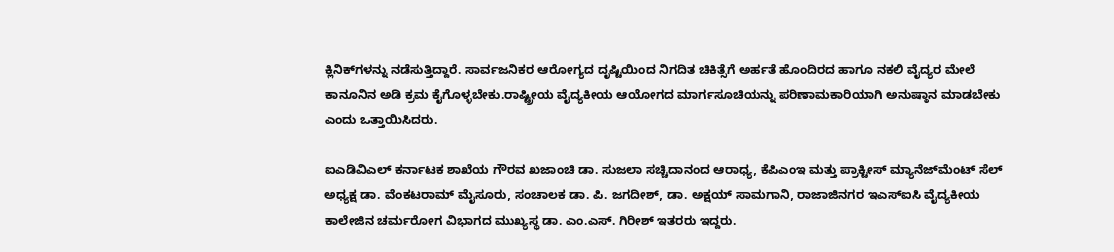ಕ್ಲಿನಿಕ್‌ಗಳನ್ನು ನಡೆಸುತ್ತಿದ್ದಾರೆ. ಸಾರ್ವಜನಿಕರ ಆರೋಗ್ಯದ ದೃಷ್ಟಿಯಿಂದ ನಿಗದಿತ ಚಿಕಿತ್ಸೆಗೆ ಅರ್ಹತೆ ಹೊಂದಿರದ ಹಾಗೂ ನಕಲಿ ವೈದ್ಯರ ಮೇಲೆ ಕಾನೂನಿನ ಅಡಿ ಕ್ರಮ ಕೈಗೊಳ್ಳಬೇಕು.ರಾಷ್ಟ್ರೀಯ ವೈದ್ಯಕೀಯ ಆಯೋಗದ ಮಾರ್ಗಸೂಚಿಯನ್ನು ಪರಿಣಾಮಕಾರಿಯಾಗಿ ಅನುಷ್ಠಾನ ಮಾಡಬೇಕು ಎಂದು ಒತ್ತಾಯಿಸಿದರು.

ಐಎಡಿವಿಎಲ್ ಕರ್ನಾಟಕ ಶಾಖೆಯ ಗೌರವ ಖಜಾಂಚಿ ಡಾ. ಸುಜಲಾ ಸಚ್ಚಿದಾನಂದ ಆರಾಧ್ಯ, ಕೆಪಿಎಂಇ ಮತ್ತು ಪ್ರಾಕ್ಟೀಸ್ ಮ್ಯಾನೆಜ್‌ಮೆಂಟ್ ಸೆಲ್ ಅಧ್ಯಕ್ಷ ಡಾ. ವೆಂಕಟರಾಮ್ ಮೈಸೂರು, ಸಂಚಾಲಕ ಡಾ. ಪಿ. ಜಗದೀಶ್, ಡಾ. ಅಕ್ಷಯ್ ಸಾಮಗಾನಿ, ರಾಜಾಜಿನಗರ ಇಎಸ್‌ಐಸಿ ವೈದ್ಯಕೀಯ ಕಾಲೇಜಿನ ಚರ್ಮರೋಗ ವಿಭಾಗದ ಮುಖ್ಯಸ್ಥ ಡಾ. ಎಂ.ಎಸ್. ಗಿರೀಶ್ ಇತರರು ಇದ್ದರು.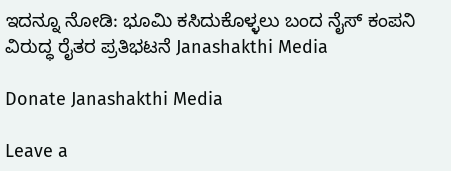ಇದನ್ನೂ ನೋಡಿ: ಭೂಮಿ ಕಸಿದುಕೊಳ್ಳಲು ಬಂದ ನೈಸ್‌ ಕಂಪನಿ ವಿರುದ್ಧ ರೈತರ ಪ್ರತಿಭಟನೆ Janashakthi Media

Donate Janashakthi Media

Leave a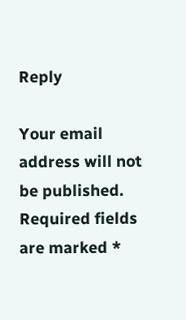Reply

Your email address will not be published. Required fields are marked *